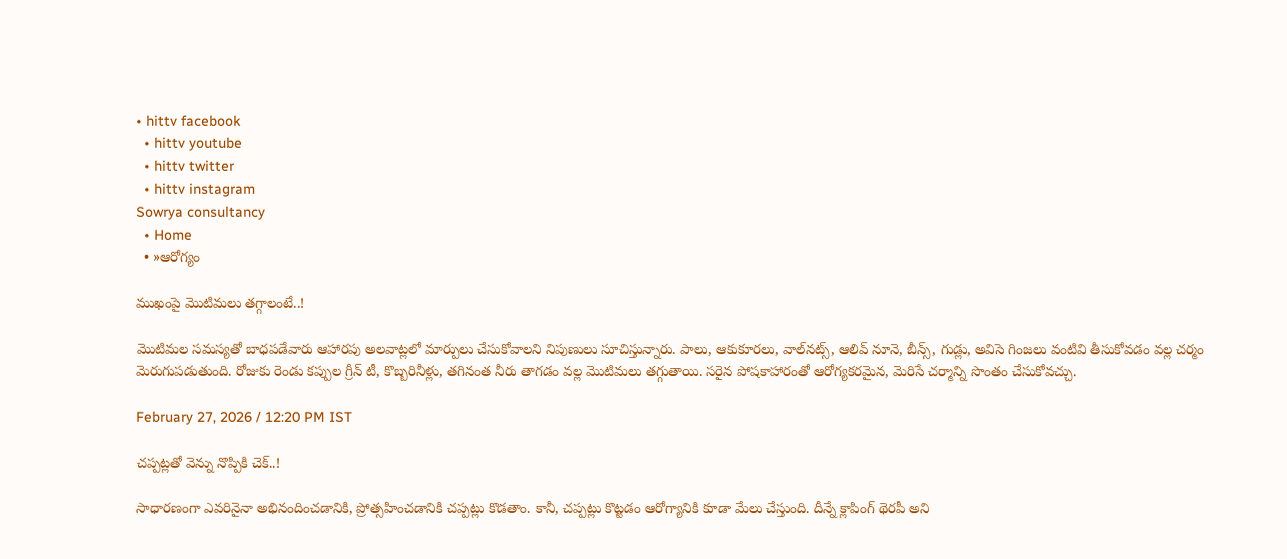• hittv facebook
  • hittv youtube
  • hittv twitter
  • hittv instagram
Sowrya consultancy
  • Home
  • »ఆరోగ్యం

ముఖంపై మొటిమలు తగ్గాలంటే..!

మొటిమల సమస్యతో బాధపడేవారు ఆహారపు అలవాట్లలో మార్పులు చేసుకోవాలని నిపుణులు సూచిస్తున్నారు. పాలు, ఆకుకూరలు, వాల్‌నట్స్, ఆలివ్ నూనె, బీన్స్, గుడ్లు, అవిసె గింజలు వంటివి తీసుకోవడం వల్ల చర్మం మెరుగుపడుతుంది. రోజుకు రెండు కప్పుల గ్రీన్ టీ, కొబ్బరినీళ్లు, తగినంత నీరు తాగడం వల్ల మొటిమలు తగ్గుతాయి. సరైన పోషకాహారంతో ఆరోగ్యకరమైన, మెరిసే చర్మాన్ని సొంతం చేసుకోవచ్చు.

February 27, 2026 / 12:20 PM IST

చప్పట్లతో వెన్ను నొప్పికి చెక్..!

సాధారణంగా ఎవరినైనా అభినందించడానికి, ప్రోత్సహించడానికి చప్పట్లు కొడతాం. కానీ, చప్పట్లు కొట్టడం ఆరోగ్యానికి కూడా మేలు చేస్తుంది. దీన్నే క్లాపింగ్ థెరపీ అని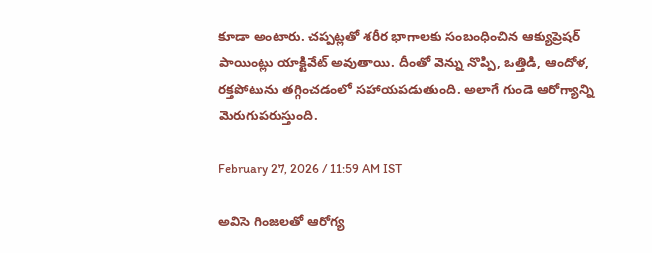కూడా అంటారు. చప్పట్లతో శరీర భాగాలకు సంబంధించిన ఆక్యుప్రెషర్ పాయింట్లు యాక్టివేట్ అవుతాయి. దీంతో వెన్ను నొప్పి, ఒత్తిడి, ఆందోళ, రక్తపోటును తగ్గించడంలో సహాయపడుతుంది. అలాగే గుండె ఆరోగ్యాన్ని మెరుగుపరుస్తుంది.

February 27, 2026 / 11:59 AM IST

అవిసె గింజ‌ల‌తో ఆరోగ్య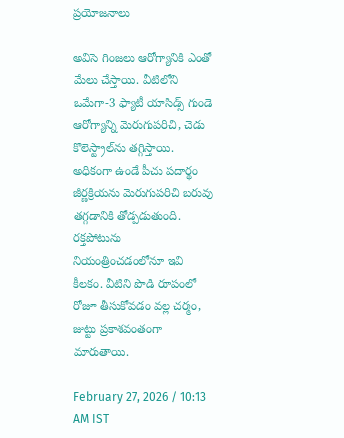ప్రయోజనాలు

అవిసె గింజలు ఆరోగ్యానికి ఎంతో మేలు చేస్తాయి. వీటిలోని ఒమేగా-3 ఫ్యాటీ యాసిడ్స్ గుండె ఆరోగ్యాన్ని మెరుగుపరిచి, చెడు కొలెస్ట్రాల్‌ను తగ్గిస్తాయి. అధికంగా ఉండే పీచు పదార్థం జీర్ణక్రియను మెరుగుపరిచి బరువు తగ్గడానికి తోడ్పడుతుంది. రక్తపోటును నియంత్రించడంలోనూ ఇవి కీలకం. వీటిని పొడి రూపంలో రోజూ తీసుకోవడం వల్ల చర్మం, జుట్టు ప్రకాశవంతంగా మారుతాయి.

February 27, 2026 / 10:13 AM IST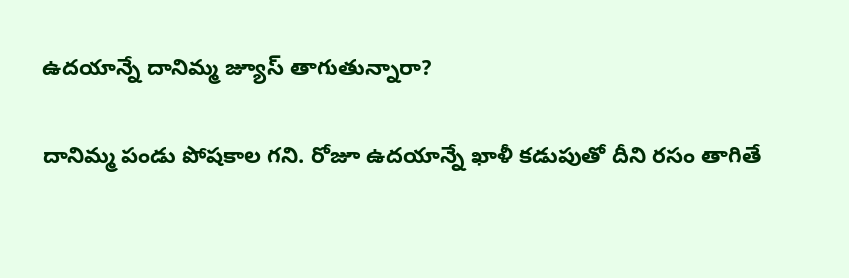ఉదయాన్నే దానిమ్మ జ్యూస్ తాగుతున్నారా?

దానిమ్మ పండు పోషకాల గని. రోజూ ఉదయాన్నే ఖాళీ కడుపుతో దీని రసం తాగితే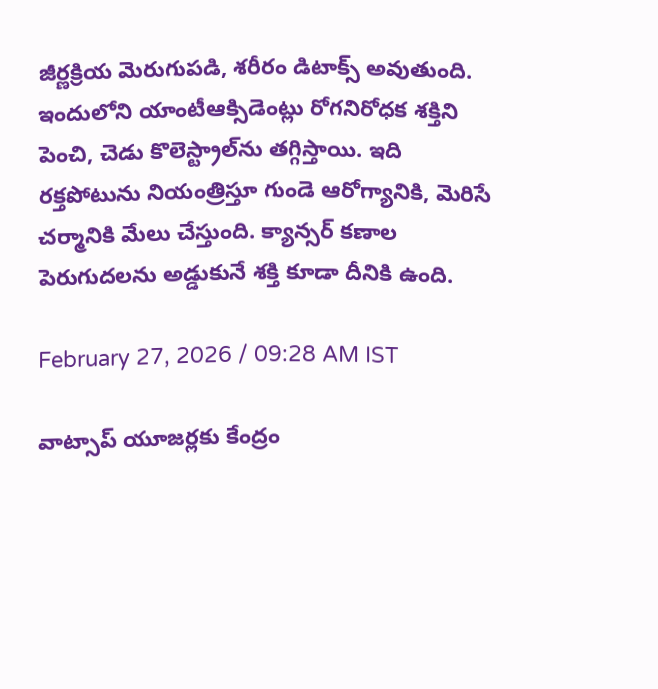జీర్ణక్రియ మెరుగుపడి, శరీరం డిటాక్స్ అవుతుంది. ఇందులోని యాంటీఆక్సిడెంట్లు రోగనిరోధక శక్తిని పెంచి, చెడు కొలెస్ట్రాల్‌ను తగ్గిస్తాయి. ఇది రక్తపోటును నియంత్రిస్తూ గుండె ఆరోగ్యానికి, మెరిసే చర్మానికి మేలు చేస్తుంది. క్యాన్సర్ కణాల పెరుగుదలను అడ్డుకునే శక్తి కూడా దీనికి ఉంది.

February 27, 2026 / 09:28 AM IST

వాట్సాప్ యూజర్లకు కేంద్రం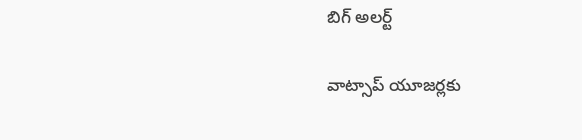బిగ్ అలర్ట్

వాట్సాప్ యూజర్లకు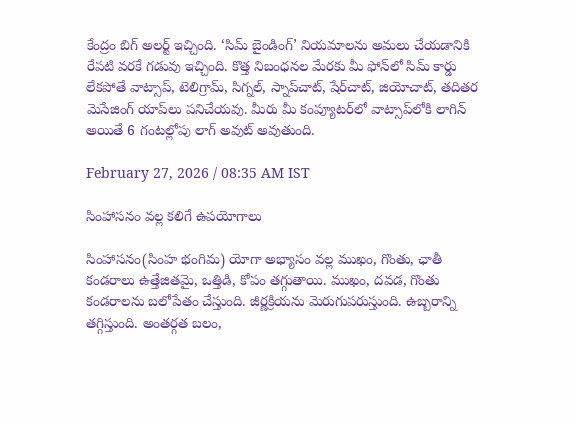కేంద్రం బిగ్ అలర్ట్ ఇచ్చింది. ‘సిమ్ బైండింగ్’ నియమాలను అమలు చేయడానికి రేపటి వరకే గడువు ఇచ్చింది. కొత్త నిబంధనల మేరకు మీ ఫోన్‌లో సిమ్ కార్డు లేకపోతే వాట్సాప్, టెలిగ్రామ్, సిగ్నల్, స్నాప్‌చాట్, షేర్‌చాట్, జియోచాట్, తదితర మెసేజింగ్ యాప్‌లు పనిచేయవు. మీరు మీ కంప్యూటర్‌లో వాట్సాప్‌లోకి లాగిన్ అయితే 6 గంటల్లోపు లాగ్ అవుట్ అవుతుంది.

February 27, 2026 / 08:35 AM IST

సింహాసనం వల్ల కలిగే ఉపయోగాలు

సింహాసనం(సింహ భంగిమ) యోగా అభ్యాసం వల్ల ముఖం, గొంతు, ఛాతీ కండరాలు ఉత్తేజితమై, ఒత్తిడి, కోపం తగ్గుతాయి. ముఖం, దవడ, గొంతు కండరాలను బలోపేతం చేస్తుంది. జీర్ణక్రియను మెరుగుపరుస్తుంది. ఉబ్బరాన్ని తగ్గిస్తుంది. అంతర్గత బలం,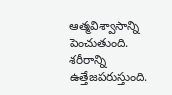ఆత్మవిశ్వాసాన్ని పెంచుతుంది. శరీరాన్ని ఉత్తేజపరుస్తుంది.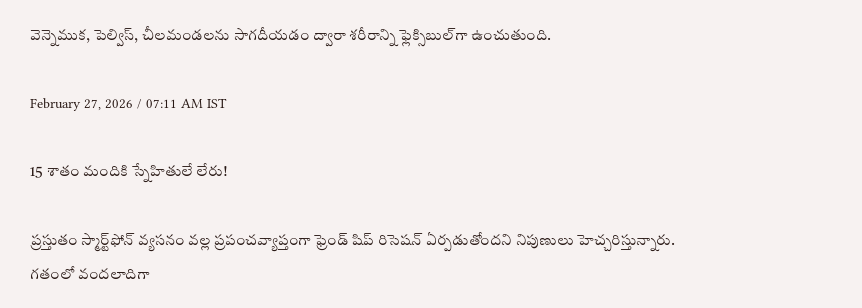వెన్నెముక, పెల్విస్, చీలమండలను సాగదీయడం ద్వారా శరీరాన్ని ఫ్లెక్సిబుల్‌గా ఉంచుతుంది.

February 27, 2026 / 07:11 AM IST

15 శాతం మందికి స్నేహితులే లేరు!

ప్రస్తుతం స్మార్ట్‌ఫోన్ వ్యసనం వల్ల ప్రపంచవ్యాప్తంగా ఫ్రెండ్ షిప్ రిసెషన్ ఏర్పడుతోందని నిపుణులు హెచ్చరిస్తున్నారు. గతంలో వందలాదిగా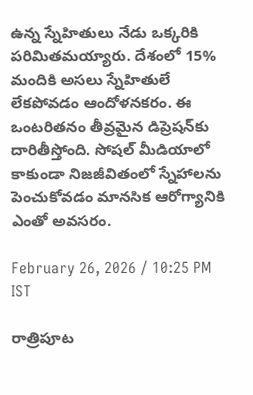ఉన్న స్నేహితులు నేడు ఒక్కరికి పరిమితమయ్యారు. దేశంలో 15% మందికి అసలు స్నేహితులే లేకపోవడం ఆందోళనకరం. ఈ ఒంటరితనం తీవ్రమైన డిప్రెషన్‌కు దారితీస్తోంది. సోషల్ మీడియాలో కాకుండా నిజజీవితంలో స్నేహాలను పెంచుకోవడం మానసిక ఆరోగ్యానికి ఎంతో అవసరం.

February 26, 2026 / 10:25 PM IST

రాత్రిపూట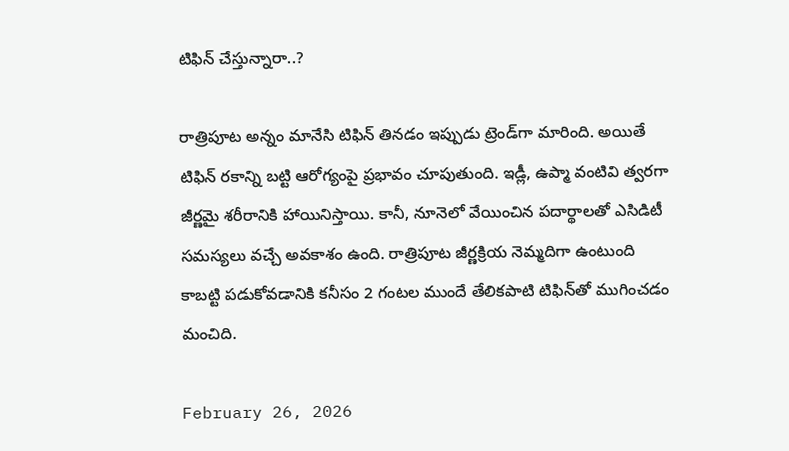టిఫిన్ చేస్తున్నారా..?

రాత్రిపూట అన్నం మానేసి టిఫిన్ తినడం ఇప్పుడు ట్రెండ్‌గా మారింది. అయితే టిఫిన్ రకాన్ని బట్టి ఆరోగ్యంపై ప్రభావం చూపుతుంది. ఇడ్లీ, ఉప్మా వంటివి త్వరగా జీర్ణమై శరీరానికి హాయినిస్తాయి. కానీ, నూనెలో వేయించిన పదార్థాలతో ఎసిడిటీ సమస్యలు వచ్చే అవకాశం ఉంది. రాత్రిపూట జీర్ణక్రియ నెమ్మదిగా ఉంటుంది కాబట్టి పడుకోవడానికి కనీసం 2 గంటల ముందే తేలికపాటి టిఫిన్‌తో ముగించడం మంచిది.

February 26, 2026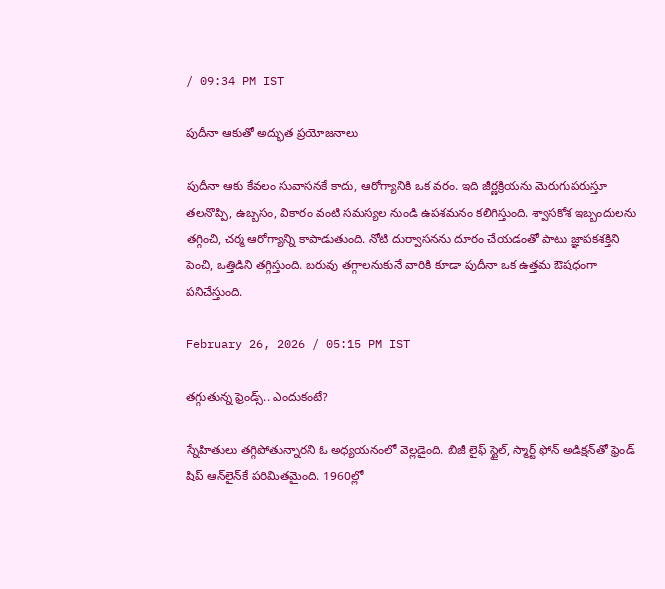/ 09:34 PM IST

పుదీనా ఆకుతో అద్భుత ప్రయోజనాలు

పుదీనా ఆకు కేవలం సువాసనకే కాదు, ఆరోగ్యానికి ఒక వరం. ఇది జీర్ణక్రియను మెరుగుపరుస్తూ తలనొప్పి, ఉబ్బసం, వికారం వంటి సమస్యల నుండి ఉపశమనం కలిగిస్తుంది. శ్వాసకోశ ఇబ్బందులను తగ్గించి, చర్మ ఆరోగ్యాన్ని కాపాడుతుంది. నోటి దుర్వాసనను దూరం చేయడంతో పాటు జ్ఞాపకశక్తిని పెంచి, ఒత్తిడిని తగ్గిస్తుంది. బరువు తగ్గాలనుకునే వారికి కూడా పుదీనా ఒక ఉత్తమ ఔషధంగా పనిచేస్తుంది.

February 26, 2026 / 05:15 PM IST

తగ్గుతున్న ఫ్రెండ్స్.. ఎందుకంటే?

స్నేహితులు తగ్గిపోతున్నారని ఓ అధ్యయనంలో వెల్లడైంది. బిజీ లైఫ్ స్టైల్, స్మార్ట్ ఫోన్ అడిక్షన్‌తో ఫ్రెండ్ షిప్ ఆన్‌లైన్‌కే పరిమితమైంది. 1960ల్లో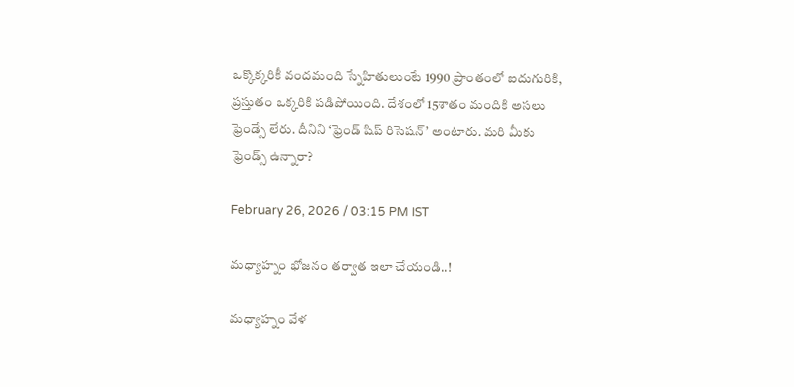ఒక్కొక్కరికీ వందమంది స్నేహితులుంటే 1990 ప్రాంతంలో ఐదుగురికి, ప్రస్తుతం ఒక్కరికి పడిపోయింది. దేశంలో 15శాతం మందికి అసలు ఫ్రెండ్సే లేరు. దీనిని ‘ఫ్రెండ్ షిప్ రిసెషన్’ అంటారు. మరి మీకు ఫ్రెండ్స్ ఉన్నారా?

February 26, 2026 / 03:15 PM IST

మధ్యాహ్నం భోజనం తర్వాత ఇలా చేయండి..!

మధ్యాహ్నం వేళ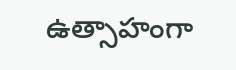ఉత్సాహంగా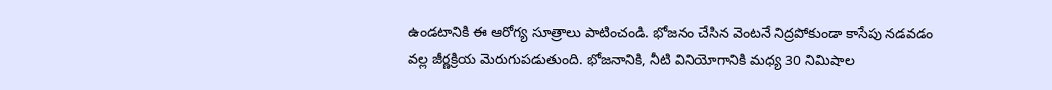ఉండటానికి ఈ ఆరోగ్య సూత్రాలు పాటించండి. భోజనం చేసిన వెంటనే నిద్రపోకుండా కాసేపు నడవడం వల్ల జీర్ణక్రియ మెరుగుపడుతుంది. భోజనానికి, నీటి వినియోగానికి మధ్య 30 నిమిషాల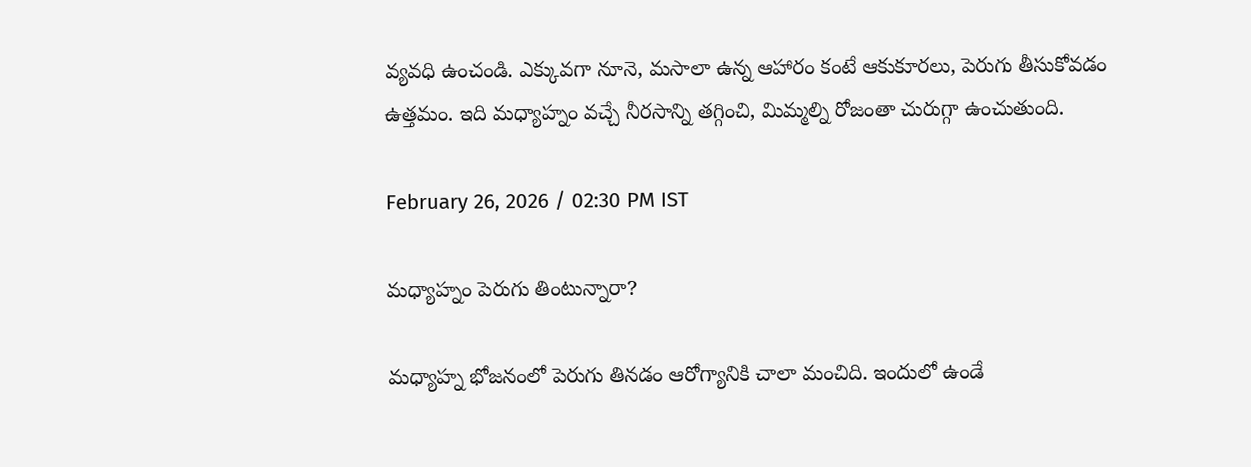వ్యవధి ఉంచండి. ఎక్కువగా నూనె, మసాలా ఉన్న ఆహారం కంటే ఆకుకూరలు, పెరుగు తీసుకోవడం ఉత్తమం. ఇది మధ్యాహ్నం వచ్చే నీరసాన్ని తగ్గించి, మిమ్మల్ని రోజంతా చురుగ్గా ఉంచుతుంది.

February 26, 2026 / 02:30 PM IST

మధ్యాహ్నం పెరుగు తింటున్నారా?

మధ్యాహ్న భోజనంలో పెరుగు తినడం ఆరోగ్యానికి చాలా మంచిది. ఇందులో ఉండే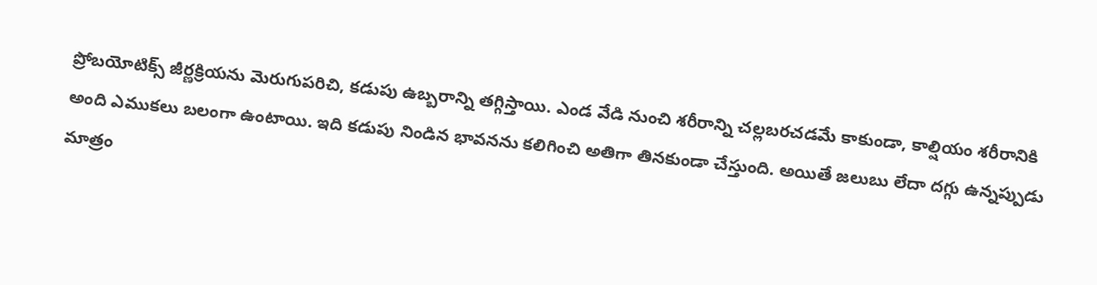ప్రోబయోటిక్స్ జీర్ణక్రియను మెరుగుపరిచి, కడుపు ఉబ్బరాన్ని తగ్గిస్తాయి. ఎండ వేడి నుంచి శరీరాన్ని చల్లబరచడమే కాకుండా, కాల్షియం శరీరానికి అంది ఎముకలు బలంగా ఉంటాయి. ఇది కడుపు నిండిన భావనను కలిగించి అతిగా తినకుండా చేస్తుంది. అయితే జలుబు లేదా దగ్గు ఉన్నప్పుడు మాత్రం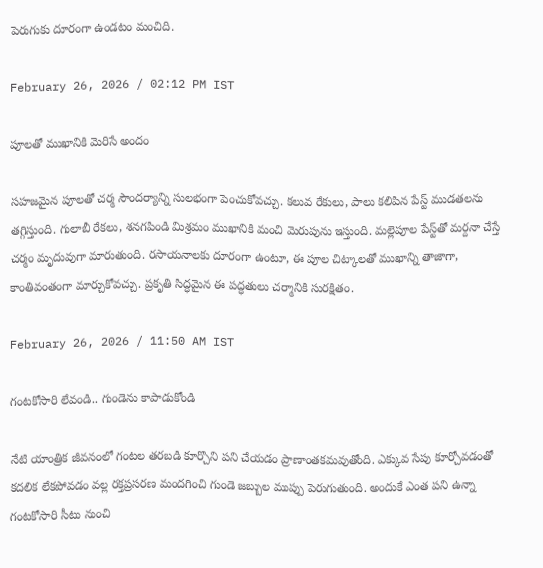పెరుగుకు దూరంగా ఉండటం మంచిది.

February 26, 2026 / 02:12 PM IST

పూలతో ముఖానికి మెరిసే అందం

సహజమైన పూలతో చర్మ సౌందర్యాన్ని సులభంగా పెంచుకోవచ్చు. కలువ రేకులు, పాలు కలిపిన పేస్ట్ ముడతలను తగ్గిస్తుంది. గులాబీ రేకలు, శనగపిండి మిశ్రమం ముఖానికి మంచి మెరుపును ఇస్తుంది. మల్లెపూల పేస్ట్‌తో మర్దనా చేస్తే చర్మం మృదువుగా మారుతుంది. రసాయనాలకు దూరంగా ఉంటూ, ఈ పూల చిట్కాలతో ముఖాన్ని తాజాగా, కాంతివంతంగా మార్చుకోవచ్చు. ప్రకృతి సిద్ధమైన ఈ పద్ధతులు చర్మానికి సురక్షితం.

February 26, 2026 / 11:50 AM IST

గంటకోసారి లేవండి.. గుండెను కాపాడుకోండి

నేటి యాంత్రిక జీవనంలో గంటల తరబడి కూర్చొని పని చేయడం ప్రాణాంతకమవుతోంది. ఎక్కువ సేపు కూర్చోవడంతో కదలిక లేకపోవడం వల్ల రక్తప్రసరణ మందగించి గుండె జబ్బుల ముప్పు పెరుగుతుంది. అందుకే ఎంత పని ఉన్నా గంటకోసారి సీటు నుంచి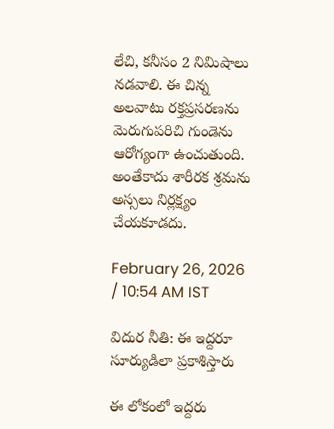లేచి, కనీసం 2 నిమిషాలు నడవాలి. ఈ చిన్న అలవాటు రక్తప్రసరణను మెరుగుపరిచి గుండెను ఆరోగ్యంగా ఉంచుతుంది. అంతేకాదు శారీరక శ్రమను అస్సలు నిర్లక్ష్యం చేయకూడదు.

February 26, 2026 / 10:54 AM IST

విదుర నీతి: ఈ ఇద్దరూ సూర్యుడిలా ప్రకాశిస్తారు

ఈ లోకంలో ఇద్దరు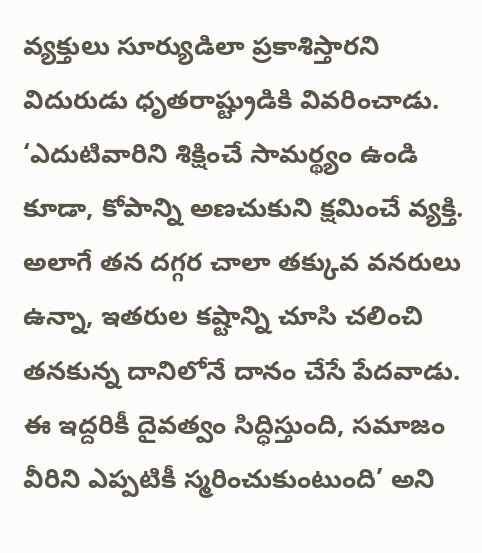వ్యక్తులు సూర్యుడిలా ప్రకాశిస్తారని విదురుడు ధృతరాష్ట్రుడికి వివరించాడు. ‘ఎదుటివారిని శిక్షించే సామర్థ్యం ఉండి కూడా, కోపాన్ని అణచుకుని క్షమించే వ్యక్తి. అలాగే తన దగ్గర చాలా తక్కువ వనరులు ఉన్నా, ఇతరుల కష్టాన్ని చూసి చలించి తనకున్న దానిలోనే దానం చేసే పేదవాడు. ఈ ఇద్దరికీ దైవత్వం సిద్ధిస్తుంది, సమాజం వీరిని ఎప్పటికీ స్మరించుకుంటుంది’ అని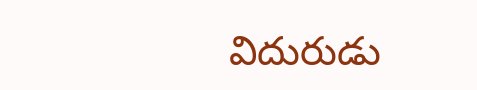విదురుడు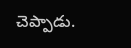చెప్పాడు.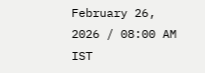February 26, 2026 / 08:00 AM IST